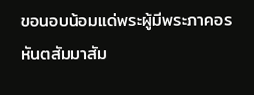ขอนอบน้อมแด่พระผู้มีพระภาคอรหันตสัมมาสัม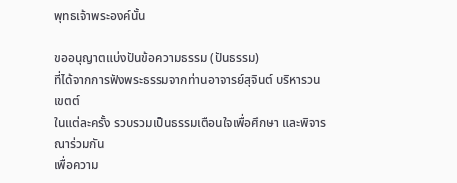พุทธเจ้าพระองค์นั้น

ขออนุญาตแบ่งปันข้อความธรรม (ปันธรรม)
ที่ได้จากการฟังพระธรรมจากท่านอาจารย์สุจินต์ บริหารวนเขตต์
ในแต่ละครั้ง รวบรวมเป็นธรรมเตือนใจเพื่อศึกษา และพิจารณาร่วมกัน
เพื่อความ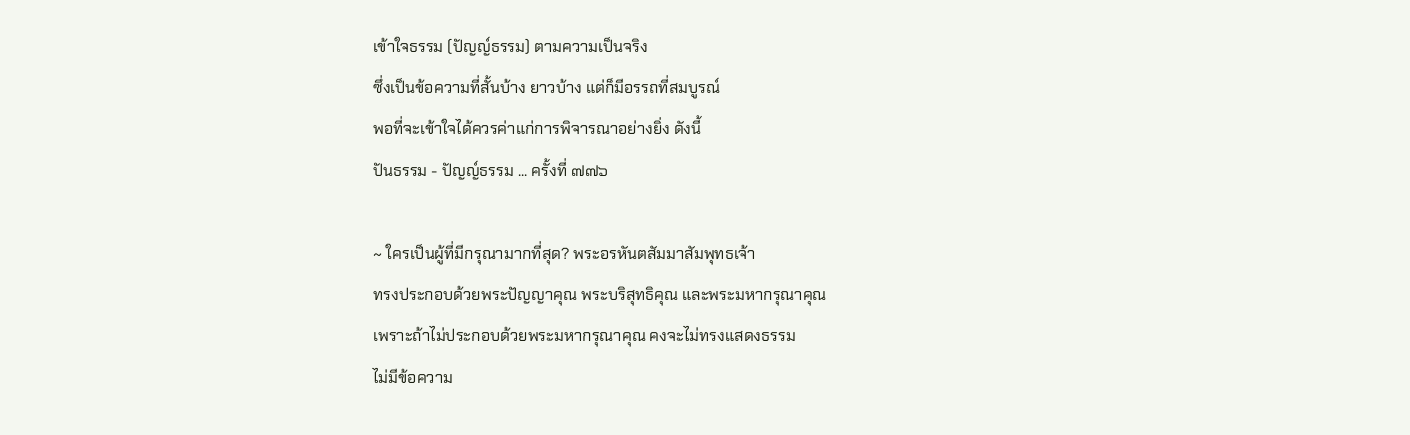เข้าใจธรรม (ปัญญ์ธรรม) ตามความเป็นจริง
ซึ่งเป็นข้อความที่สั้นบ้าง ยาวบ้าง แต่ก็มีอรรถที่สมบูรณ์
พอที่จะเข้าใจได้ควรค่าแก่การพิจารณาอย่างยิ่ง ดังนี้
ปันธรรม - ปัญญ์ธรรม ... ครั้งที่ ๗๗๖

~ ใครเป็นผู้ที่มีกรุณามากที่สุด? พระอรหันตสัมมาสัมพุทธเจ้า
ทรงประกอบด้วยพระปัญญาคุณ พระบริสุทธิคุณ และพระมหากรุณาคุณ
เพราะถ้าไม่ประกอบด้วยพระมหากรุณาคุณ คงจะไม่ทรงแสดงธรรม
ไม่มีข้อความ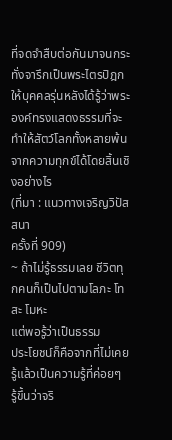ที่จดจำสืบต่อกันมาจนกระทั่งจารึกเป็นพระไตรปิฎกให้บุคคลรุ่นหลังได้รู้ว่าพระองค์ทรงแสดงธรรมที่จะทำให้สัตว์โลกทั้งหลายพ้นจากความทุกข์ได้โดยสิ้นเชิงอย่างไร
(ที่มา : แนวทางเจริญวิปัสสนา
ครั้งที่ 909)
~ ถ้าไม่รู้ธรรมเลย ชีวิตทุกคนก็เป็นไปตามโลภะ โทสะ โมหะ
แต่พอรู้ว่าเป็นธรรม
ประโยชน์ก็คือจากที่ไม่เคยรู้แล้วเป็นความรู้ที่ค่อยๆ
รู้ขึ้นว่าจริ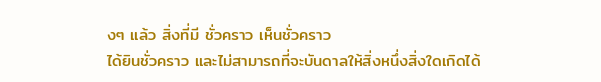งๆ แล้ว สิ่งที่มี ชั่วคราว เห็นชั่วคราว
ได้ยินชั่วคราว และไม่สามารถที่จะบันดาลให้สิ่งหนึ่งสิ่งใดเกิดได้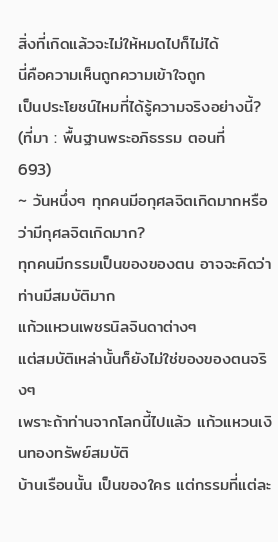สิ่งที่เกิดแล้วจะไม่ให้หมดไปก็ไม่ได้
นี่คือความเห็นถูกความเข้าใจถูก
เป็นประโยชน์ไหมที่ได้รู้ความจริงอย่างนี้?
(ที่มา : พื้นฐานพระอภิธรรม ตอนที่
693)
~ วันหนึ่งๆ ทุกคนมีอกุศลจิตเกิดมากหรือว่ามีกุศลจิตเกิดมาก?
ทุกคนมีกรรมเป็นของของตน อาจจะคิดว่าท่านมีสมบัติมาก
แก้วแหวนเพชรนิลจินดาต่างๆ
แต่สมบัติเหล่านั้นก็ยังไม่ใช่ของของตนจริงๆ
เพราะถ้าท่านจากโลกนี้ไปแล้ว แก้วแหวนเงินทองทรัพย์สมบัติ
บ้านเรือนนั้น เป็นของใคร แต่กรรมที่แต่ละ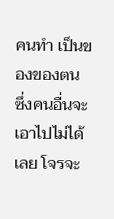คนทำ เป็นของของตน
ซึ่งคนอื่นจะเอาไปไม่ได้เลย โจรจะ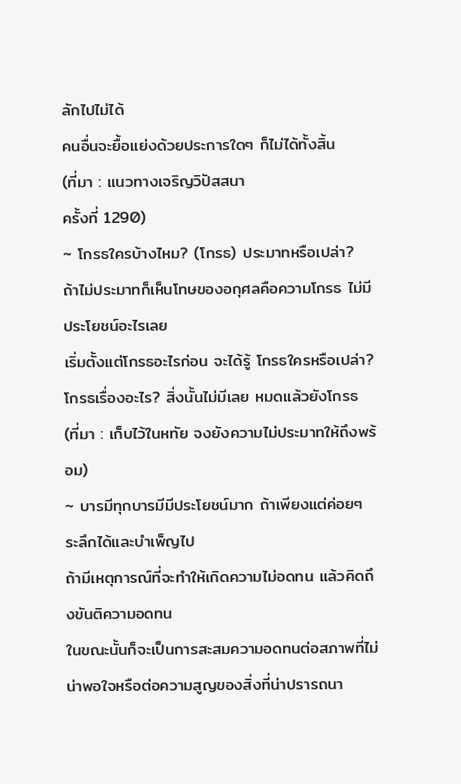ลักไปไม่ได้
คนอื่นจะยื้อแย่งด้วยประการใดๆ ก็ไม่ได้ทั้งสิ้น
(ที่มา : แนวทางเจริญวิปัสสนา
ครั้งที่ 1290)
~ โกรธใครบ้างไหม? (โกรธ) ประมาทหรือเปล่า?
ถ้าไม่ประมาทก็เห็นโทษของอกุศลคือความโกรธ ไม่มีประโยชน์อะไรเลย
เริ่มตั้งแต่โกรธอะไรก่อน จะได้รู้ โกรธใครหรือเปล่า?
โกรธเรื่องอะไร? สิ่งนั้นไม่มีเลย หมดแล้วยังโกรธ
(ที่มา : เก็บไว้ในหทัย จงยังความไม่ประมาทให้ถึงพร้อม)
~ บารมีทุกบารมีมีประโยชน์มาก ถ้าเพียงแต่ค่อยๆ ระลึกได้และบำเพ็ญไป
ถ้ามีเหตุการณ์ที่จะทำให้เกิดความไม่อดทน แล้วคิดถึงขันติความอดทน
ในขณะนั้นก็จะเป็นการสะสมความอดทนต่อสภาพที่ไม่น่าพอใจหรือต่อความสูญของสิ่งที่น่าปรารถนา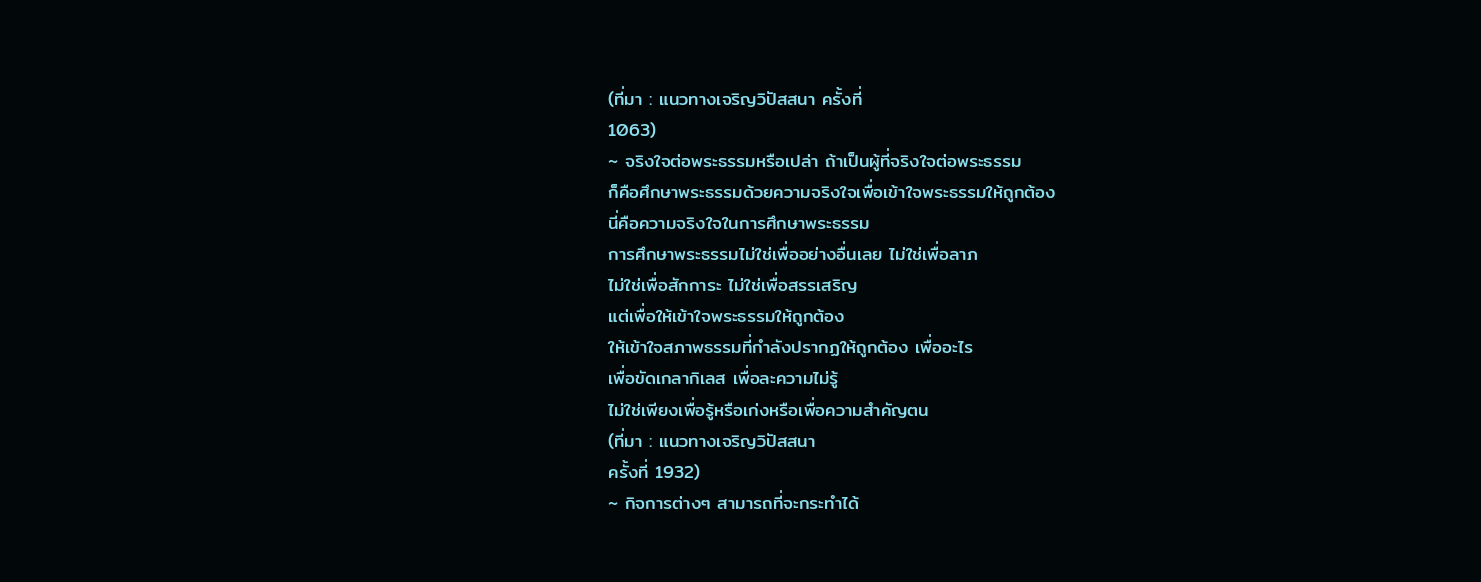(ที่มา : แนวทางเจริญวิปัสสนา ครั้งที่
1063)
~ จริงใจต่อพระธรรมหรือเปล่า ถ้าเป็นผู้ที่จริงใจต่อพระธรรม
ก็คือศึกษาพระธรรมด้วยความจริงใจเพื่อเข้าใจพระธรรมให้ถูกต้อง
นี่คือความจริงใจในการศึกษาพระธรรม
การศึกษาพระธรรมไม่ใช่เพื่ออย่างอื่นเลย ไม่ใช่เพื่อลาภ
ไม่ใช่เพื่อสักการะ ไม่ใช่เพื่อสรรเสริญ
แต่เพื่อให้เข้าใจพระธรรมให้ถูกต้อง
ให้เข้าใจสภาพธรรมที่กำลังปรากฏให้ถูกต้อง เพื่ออะไร
เพื่อขัดเกลากิเลส เพื่อละความไม่รู้
ไม่ใช่เพียงเพื่อรู้หรือเก่งหรือเพื่อความสำคัญตน
(ที่มา : แนวทางเจริญวิปัสสนา
ครั้งที่ 1932)
~ กิจการต่างๆ สามารถที่จะกระทำได้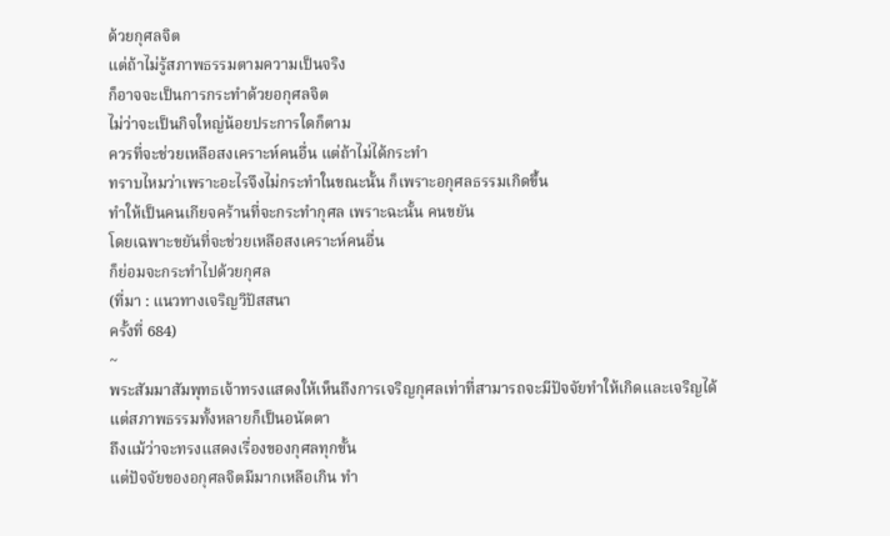ด้วยกุศลจิต
แต่ถ้าไม่รู้สภาพธรรมตามความเป็นจริง
ก็อาจจะเป็นการกระทำด้วยอกุศลจิต
ไม่ว่าจะเป็นกิจใหญ่น้อยประการใดก็ตาม
ควรที่จะช่วยเหลือสงเคราะห์คนอื่น แต่ถ้าไม่ได้กระทำ
ทราบไหมว่าเพราะอะไรจึงไม่กระทำในขณะนั้น ก็เพราะอกุศลธรรมเกิดขึ้น
ทำให้เป็นคนเกียจคร้านที่จะกระทำกุศล เพราะฉะนั้น คนขยัน
โดยเฉพาะขยันที่จะช่วยเหลือสงเคราะห์คนอื่น
ก็ย่อมจะกระทำไปด้วยกุศล
(ที่มา : แนวทางเจริญวิปัสสนา
ครั้งที่ 684)
~
พระสัมมาสัมพุทธเจ้าทรงแสดงให้เห็นถึงการเจริญกุศลเท่าที่สามารถจะมีปัจจัยทำให้เกิดและเจริญได้
แต่สภาพธรรมทั้งหลายก็เป็นอนัตตา
ถึงแม้ว่าจะทรงแสดงเรื่องของกุศลทุกขั้น
แต่ปัจจัยของอกุศลจิตมีมากเหลือเกิน ทำ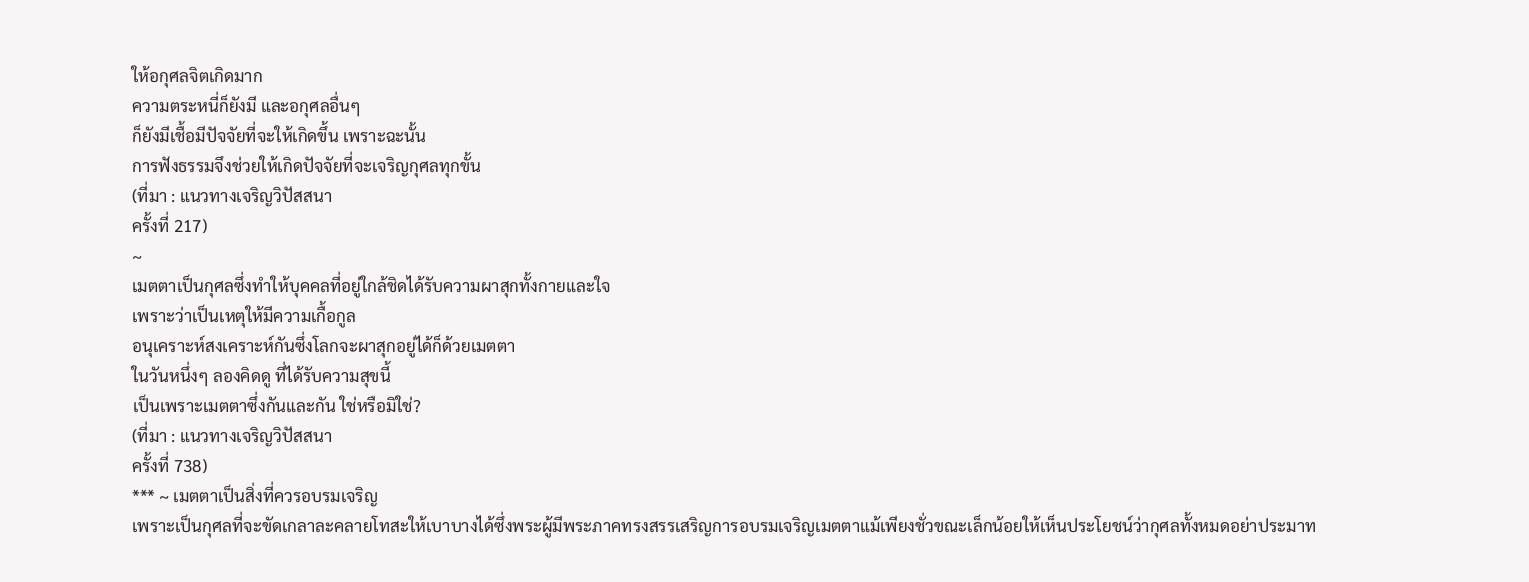ให้อกุศลจิตเกิดมาก
ความตระหนี่ก็ยังมี และอกุศลอื่นๆ
ก็ยังมีเชื้อมีปัจจัยที่จะให้เกิดขึ้น เพราะฉะนั้น
การฟังธรรมจึงช่วยให้เกิดปัจจัยที่จะเจริญกุศลทุกขั้น
(ที่มา : แนวทางเจริญวิปัสสนา
ครั้งที่ 217)
~
เมตตาเป็นกุศลซึ่งทำให้บุคคลที่อยู่ใกล้ชิดได้รับความผาสุกทั้งกายและใจ
เพราะว่าเป็นเหตุให้มีความเกื้อกูล
อนุเคราะห์สงเคราะห์กันซึ่งโลกจะผาสุกอยู่ได้ก็ด้วยเมตตา
ในวันหนึ่งๆ ลองคิดดู ที่ได้รับความสุขนี้
เป็นเพราะเมตตาซึ่งกันและกัน ใช่หรือมิใช่?
(ที่มา : แนวทางเจริญวิปัสสนา
ครั้งที่ 738)
*** ~ เมตตาเป็นสิ่งที่ควรอบรมเจริญ
เพราะเป็นกุศลที่จะขัดเกลาละคลายโทสะให้เบาบางได้ซึ่งพระผู้มีพระภาคทรงสรรเสริญการอบรมเจริญเมตตาแม้เพียงชั่วขณะเล็กน้อยให้เห็นประโยชน์ว่ากุศลทั้งหมดอย่าประมาท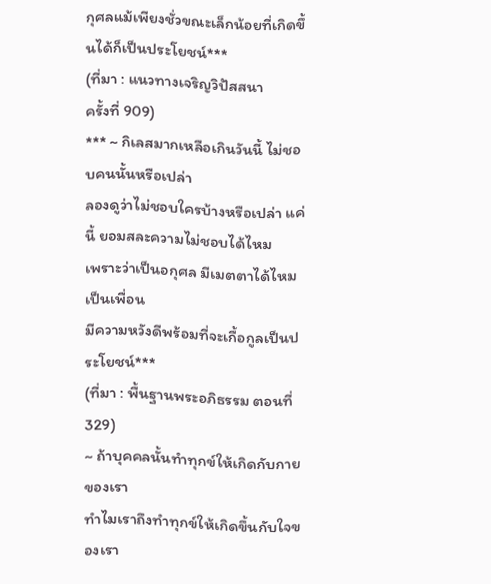กุศลแม้เพียงชั่วขณะเล็กน้อยที่เกิดขึ้นได้ก็เป็นประโยชน์***
(ที่มา : แนวทางเจริญวิปัสสนา
ครั้งที่ 909)
*** ~ กิเลสมากเหลือเกินวันนี้ ไม่ชอบคนนั้นหรือเปล่า
ลองดูว่าไม่ชอบใครบ้างหรือเปล่า แค่นี้ ยอมสละความไม่ชอบได้ไหม
เพราะว่าเป็นอกุศล มีเมตตาได้ไหม เป็นเพื่อน
มีความหวังดีพร้อมที่จะเกื้อกูลเป็นประโยชน์***
(ที่มา : พื้นฐานพระอภิธรรม ตอนที่
329)
~ ถ้าบุคคลนั้นทำทุกข์ให้เกิดกับกายของเรา
ทำไมเราถึงทำทุกข์ให้เกิดขึ้นกับใจของเรา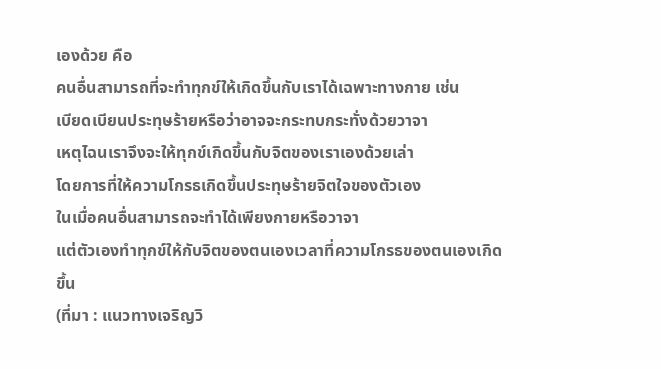เองด้วย คือ
คนอื่นสามารถที่จะทำทุกข์ให้เกิดขึ้นกับเราได้เฉพาะทางกาย เช่น
เบียดเบียนประทุษร้ายหรือว่าอาจจะกระทบกระทั่งด้วยวาจา
เหตุไฉนเราจึงจะให้ทุกข์เกิดขึ้นกับจิตของเราเองด้วยเล่า
โดยการที่ให้ความโกรธเกิดขึ้นประทุษร้ายจิตใจของตัวเอง
ในเมื่อคนอื่นสามารถจะทำได้เพียงกายหรือวาจา
แต่ตัวเองทำทุกข์ให้กับจิตของตนเองเวลาที่ความโกรธของตนเองเกิดขึ้น
(ที่มา : แนวทางเจริญวิ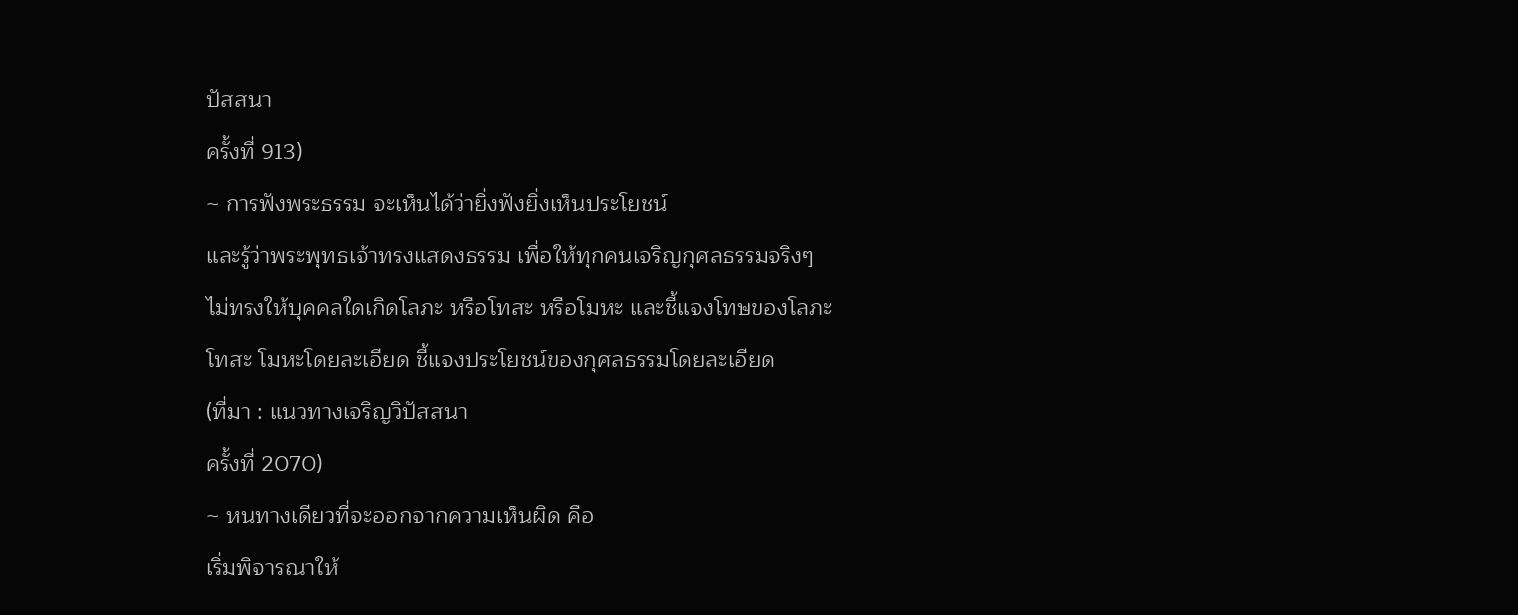ปัสสนา
ครั้งที่ 913)
~ การฟังพระธรรม จะเห็นได้ว่ายิ่งฟังยิ่งเห็นประโยชน์
และรู้ว่าพระพุทธเจ้าทรงแสดงธรรม เพื่อให้ทุกคนเจริญกุศลธรรมจริงๆ
ไม่ทรงให้บุคคลใดเกิดโลภะ หรือโทสะ หรือโมหะ และชี้แจงโทษของโลภะ
โทสะ โมหะโดยละเอียด ชี้แจงประโยชน์ของกุศลธรรมโดยละเอียด
(ที่มา : แนวทางเจริญวิปัสสนา
ครั้งที่ 2070)
~ หนทางเดียวที่จะออกจากความเห็นผิด คือ
เริ่มพิจารณาให้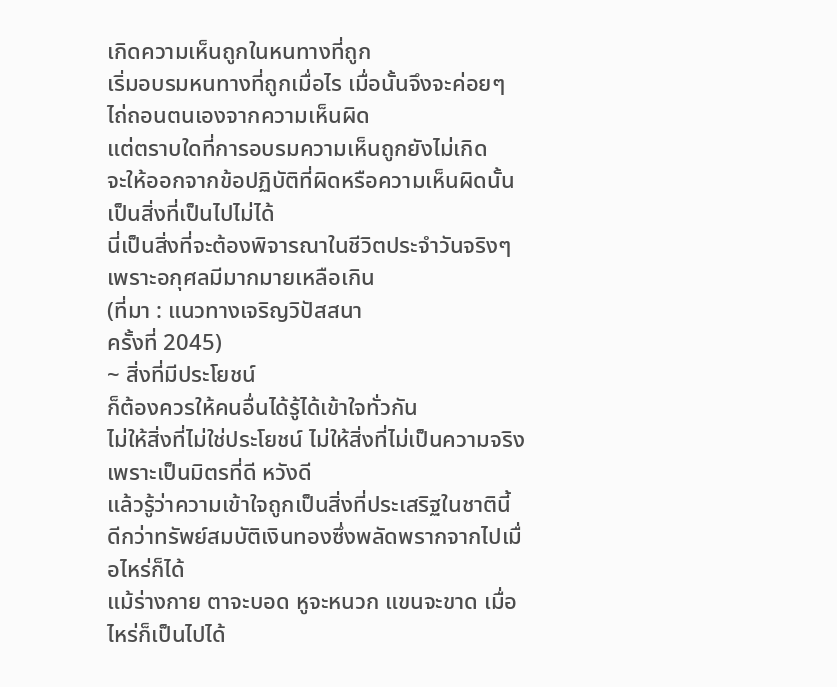เกิดความเห็นถูกในหนทางที่ถูก
เริ่มอบรมหนทางที่ถูกเมื่อไร เมื่อนั้นจึงจะค่อยๆ
ไถ่ถอนตนเองจากความเห็นผิด
แต่ตราบใดที่การอบรมความเห็นถูกยังไม่เกิด
จะให้ออกจากข้อปฏิบัติที่ผิดหรือความเห็นผิดนั้น
เป็นสิ่งที่เป็นไปไม่ได้
นี่เป็นสิ่งที่จะต้องพิจารณาในชีวิตประจำวันจริงๆ
เพราะอกุศลมีมากมายเหลือเกิน
(ที่มา : แนวทางเจริญวิปัสสนา
ครั้งที่ 2045)
~ สิ่งที่มีประโยชน์
ก็ต้องควรให้คนอื่นได้รู้ได้เข้าใจทั่วกัน
ไม่ให้สิ่งที่ไม่ใช่ประโยชน์ ไม่ให้สิ่งที่ไม่เป็นความจริง
เพราะเป็นมิตรที่ดี หวังดี
แล้วรู้ว่าความเข้าใจถูกเป็นสิ่งที่ประเสริฐในชาตินี้
ดีกว่าทรัพย์สมบัติเงินทองซึ่งพลัดพรากจากไปเมื่อไหร่ก็ได้
แม้ร่างกาย ตาจะบอด หูจะหนวก แขนจะขาด เมื่อไหร่ก็เป็นไปได้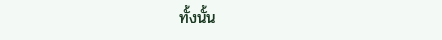ทั้งนั้น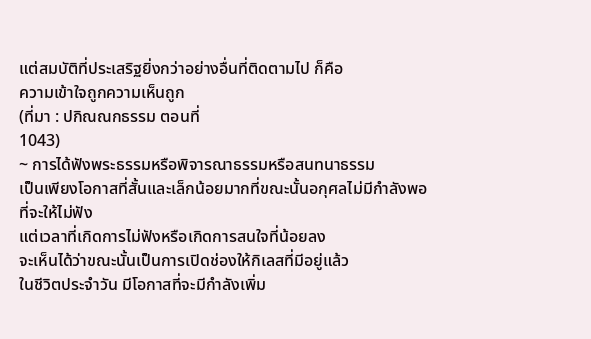แต่สมบัติที่ประเสริฐยิ่งกว่าอย่างอื่นที่ติดตามไป ก็คือ
ความเข้าใจถูกความเห็นถูก
(ที่มา : ปกิณณกธรรม ตอนที่
1043)
~ การได้ฟังพระธรรมหรือพิจารณาธรรมหรือสนทนาธรรม
เป็นเพียงโอกาสที่สั้นและเล็กน้อยมากที่ขณะนั้นอกุศลไม่มีกำลังพอที่จะให้ไม่ฟัง
แต่เวลาที่เกิดการไม่ฟังหรือเกิดการสนใจที่น้อยลง
จะเห็นได้ว่าขณะนั้นเป็นการเปิดช่องให้กิเลสที่มีอยู่แล้ว
ในชีวิตประจำวัน มีโอกาสที่จะมีกำลังเพิ่ม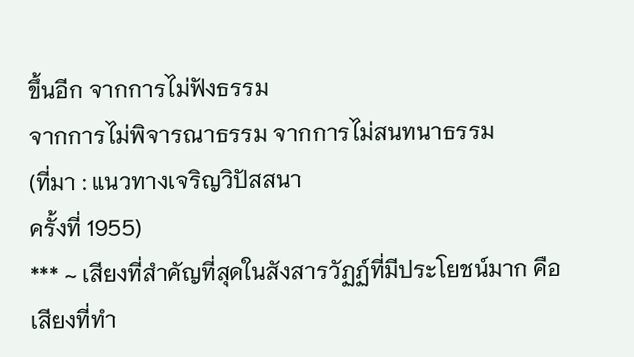ขึ้นอีก จากการไม่ฟังธรรม
จากการไม่พิจารณาธรรม จากการไม่สนทนาธรรม
(ที่มา : แนวทางเจริญวิปัสสนา
ครั้งที่ 1955)
*** ~ เสียงที่สำคัญที่สุดในสังสารวัฏฏ์ที่มีประโยชน์มาก คือ
เสียงที่ทำ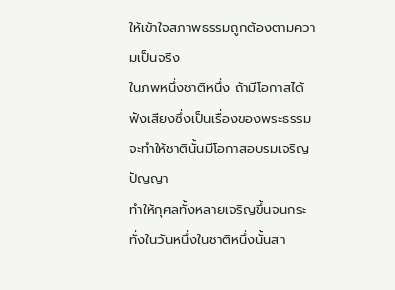ให้เข้าใจสภาพธรรมถูกต้องตามความเป็นจริง
ในภพหนึ่งชาติหนึ่ง ถ้ามีโอกาสได้ฟังเสียงซึ่งเป็นเรื่องของพระธรรม
จะทำให้ชาตินั้นมีโอกาสอบรมเจริญปัญญา
ทำให้กุศลทั้งหลายเจริญขึ้นจนกระทั่งในวันหนึ่งในชาติหนึ่งนั้นสา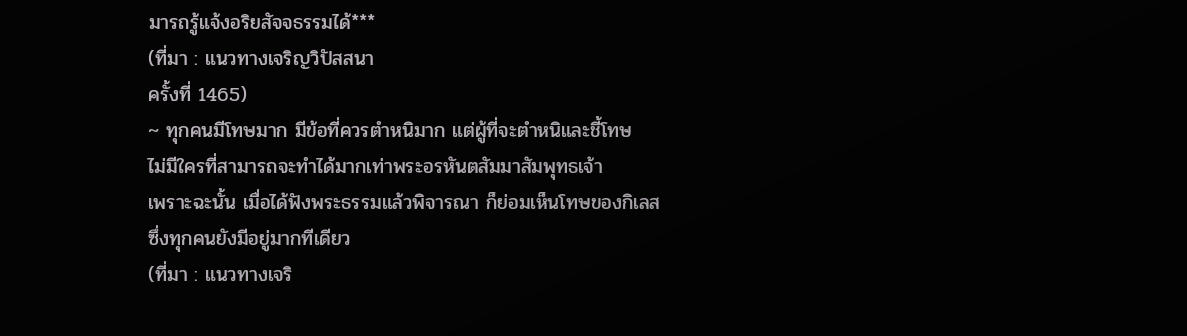มารถรู้แจ้งอริยสัจจธรรมได้***
(ที่มา : แนวทางเจริญวิปัสสนา
ครั้งที่ 1465)
~ ทุกคนมีโทษมาก มีข้อที่ควรตำหนิมาก แต่ผู้ที่จะตำหนิและชี้โทษ
ไม่มีใครที่สามารถจะทำได้มากเท่าพระอรหันตสัมมาสัมพุทธเจ้า
เพราะฉะนั้น เมื่อได้ฟังพระธรรมแล้วพิจารณา ก็ย่อมเห็นโทษของกิเลส
ซึ่งทุกคนยังมีอยู่มากทีเดียว
(ที่มา : แนวทางเจริ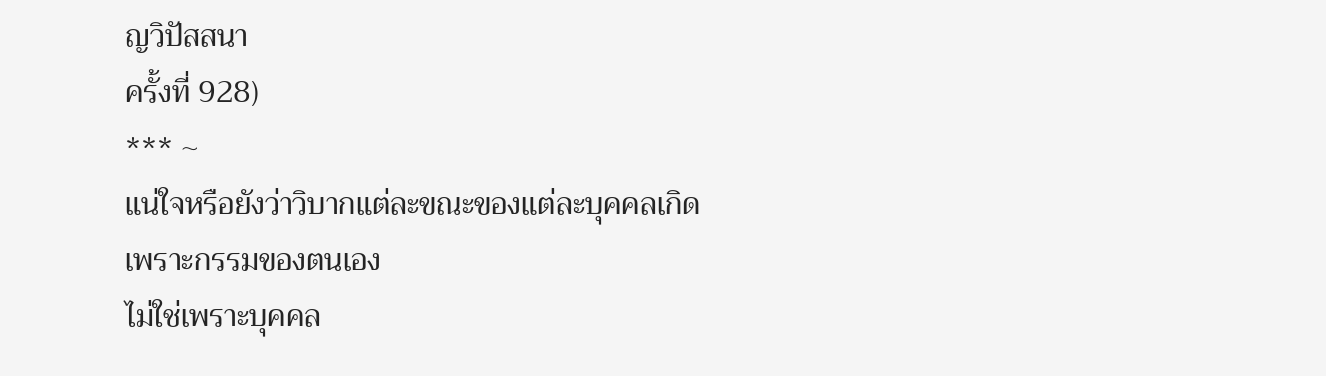ญวิปัสสนา
ครั้งที่ 928)
*** ~
แน่ใจหรือยังว่าวิบากแต่ละขณะของแต่ละบุคคลเกิดเพราะกรรมของตนเอง
ไม่ใช่เพราะบุคคล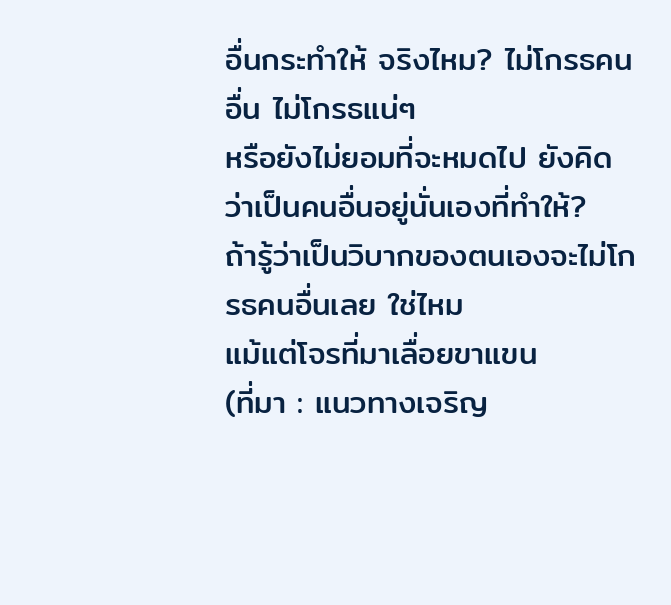อื่นกระทำให้ จริงไหม? ไม่โกรธคนอื่น ไม่โกรธแน่ๆ
หรือยังไม่ยอมที่จะหมดไป ยังคิดว่าเป็นคนอื่นอยู่นั่นเองที่ทำให้?
ถ้ารู้ว่าเป็นวิบากของตนเองจะไม่โกรธคนอื่นเลย ใช่ไหม
แม้แต่โจรที่มาเลื่อยขาแขน
(ที่มา : แนวทางเจริญ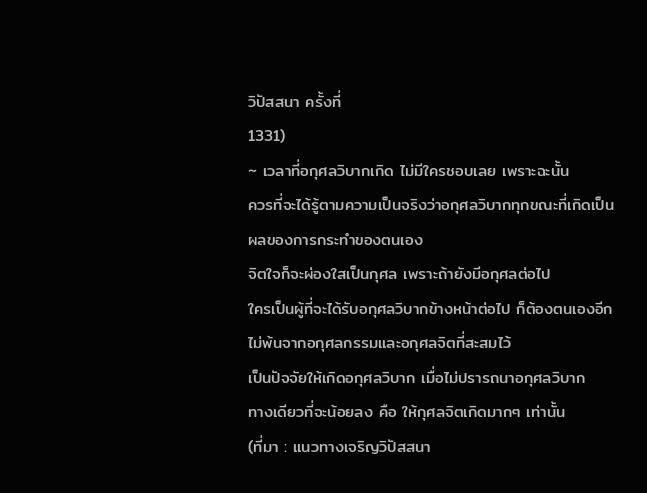วิปัสสนา ครั้งที่
1331)
~ เวลาที่อกุศลวิบากเกิด ไม่มีใครชอบเลย เพราะฉะนั้น
ควรที่จะได้รู้ตามความเป็นจริงว่าอกุศลวิบากทุกขณะที่เกิดเป็นผลของการกระทำของตนเอง
จิตใจก็จะผ่องใสเป็นกุศล เพราะถ้ายังมีอกุศลต่อไป
ใครเป็นผู้ที่จะได้รับอกุศลวิบากข้างหน้าต่อไป ก็ต้องตนเองอีก
ไม่พ้นจากอกุศลกรรมและอกุศลจิตที่สะสมไว้
เป็นปัจจัยให้เกิดอกุศลวิบาก เมื่อไม่ปรารถนาอกุศลวิบาก
ทางเดียวที่จะน้อยลง คือ ให้กุศลจิตเกิดมากๆ เท่านั้น
(ที่มา : แนวทางเจริญวิปัสสนา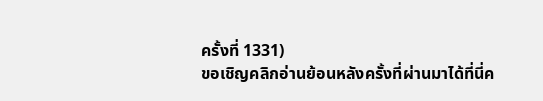ครั้งที่ 1331)
ขอเชิญคลิกอ่านย้อนหลังครั้งที่ผ่านมาได้ที่นี่ค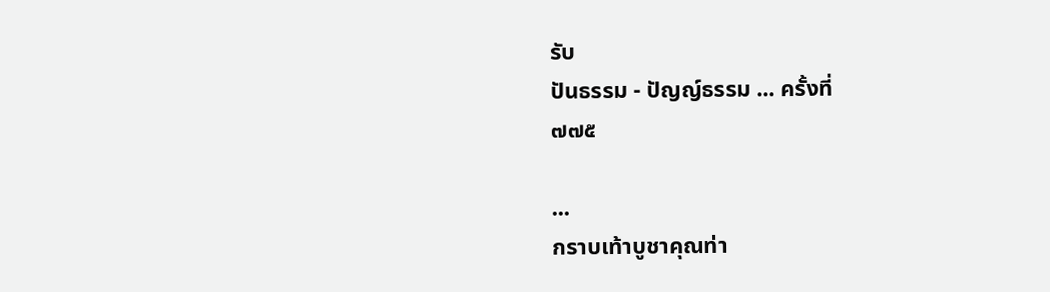รับ
ปันธรรม - ปัญญ์ธรรม ... ครั้งที่
๗๗๕

...
กราบเท้าบูชาคุณท่า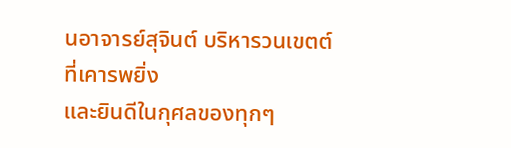นอาจารย์สุจินต์ บริหารวนเขตต์
ที่เคารพยิ่ง
และยินดีในกุศลของทุกๆ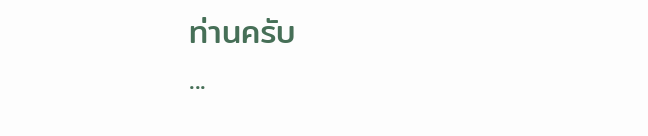ท่านครับ
...